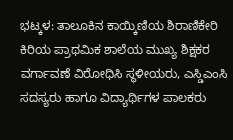ಭಟ್ಕಳ: ತಾಲೂಕಿನ ಕಾಯ್ಕಿಣಿಯ ಶಿರಾಣಿಕೇರಿ ಕಿರಿಯ ಪ್ರಾಥಮಿಕ ಶಾಲೆಯ ಮುಖ್ಯ ಶಿಕ್ಷಕರ ವರ್ಗಾವಣೆ ವಿರೋಧಿಸಿ ಸ್ಥಳೀಯರು, ಎಸ್ಡಿಎಂಸಿ ಸದಸ್ಯರು ಹಾಗೂ ವಿದ್ಯಾರ್ಥಿಗಳ ಪಾಲಕರು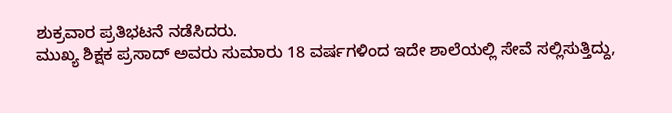ಶುಕ್ರವಾರ ಪ್ರತಿಭಟನೆ ನಡೆಸಿದರು.
ಮುಖ್ಯ ಶಿಕ್ಷಕ ಪ್ರಸಾದ್ ಅವರು ಸುಮಾರು 18 ವರ್ಷಗಳಿಂದ ಇದೇ ಶಾಲೆಯಲ್ಲಿ ಸೇವೆ ಸಲ್ಲಿಸುತ್ತಿದ್ದು,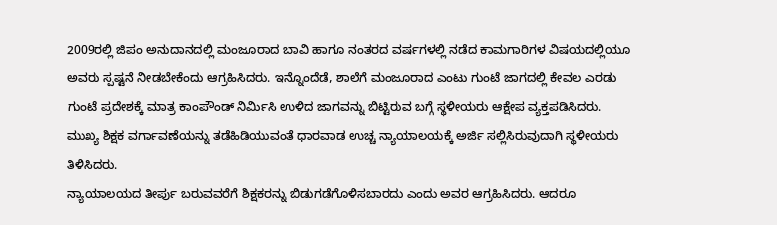2009ರಲ್ಲಿ ಜಿಪಂ ಅನುದಾನದಲ್ಲಿ ಮಂಜೂರಾದ ಬಾವಿ ಹಾಗೂ ನಂತರದ ವರ್ಷಗಳಲ್ಲಿ ನಡೆದ ಕಾಮಗಾರಿಗಳ ವಿಷಯದಲ್ಲಿಯೂ ಅವರು ಸ್ಪಷ್ಟನೆ ನೀಡಬೇಕೆಂದು ಆಗ್ರಹಿಸಿದರು. ಇನ್ನೊಂದೆಡೆ, ಶಾಲೆಗೆ ಮಂಜೂರಾದ ಎಂಟು ಗುಂಟೆ ಜಾಗದಲ್ಲಿ ಕೇವಲ ಎರಡು ಗುಂಟೆ ಪ್ರದೇಶಕ್ಕೆ ಮಾತ್ರ ಕಾಂಪೌಂಡ್ ನಿರ್ಮಿಸಿ ಉಳಿದ ಜಾಗವನ್ನು ಬಿಟ್ಟಿರುವ ಬಗ್ಗೆ ಸ್ಥಳೀಯರು ಆಕ್ಷೇಪ ವ್ಯಕ್ತಪಡಿಸಿದರು. ಮುಖ್ಯ ಶಿಕ್ಷಕ ವರ್ಗಾವಣೆಯನ್ನು ತಡೆಹಿಡಿಯುವಂತೆ ಧಾರವಾಡ ಉಚ್ಚ ನ್ಯಾಯಾಲಯಕ್ಕೆ ಅರ್ಜಿ ಸಲ್ಲಿಸಿರುವುದಾಗಿ ಸ್ಥಳೀಯರು ತಿಳಿಸಿದರು.
ನ್ಯಾಯಾಲಯದ ತೀರ್ಪು ಬರುವವರೆಗೆ ಶಿಕ್ಷಕರನ್ನು ಬಿಡುಗಡೆಗೊಳಿಸಬಾರದು ಎಂದು ಅವರ ಆಗ್ರಹಿಸಿದರು. ಆದರೂ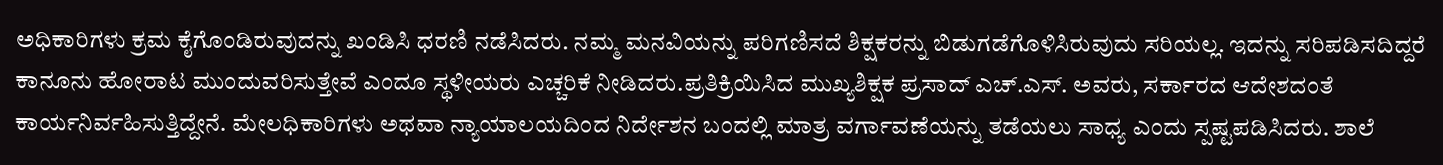ಅಧಿಕಾರಿಗಳು ಕ್ರಮ ಕೈಗೊಂಡಿರುವುದನ್ನು ಖಂಡಿಸಿ ಧರಣಿ ನಡೆಸಿದರು. ನಮ್ಮ ಮನವಿಯನ್ನು ಪರಿಗಣಿಸದೆ ಶಿಕ್ಷಕರನ್ನು ಬಿಡುಗಡೆಗೊಳಿಸಿರುವುದು ಸರಿಯಲ್ಲ. ಇದನ್ನು ಸರಿಪಡಿಸದಿದ್ದರೆ ಕಾನೂನು ಹೋರಾಟ ಮುಂದುವರಿಸುತ್ತೇವೆ ಎಂದೂ ಸ್ಥಳೀಯರು ಎಚ್ಚರಿಕೆ ನೀಡಿದರು.ಪ್ರತಿಕ್ರಿಯಿಸಿದ ಮುಖ್ಯಶಿಕ್ಷಕ ಪ್ರಸಾದ್ ಎಚ್.ಎಸ್. ಅವರು, ಸರ್ಕಾರದ ಆದೇಶದಂತೆ ಕಾರ್ಯನಿರ್ವಹಿಸುತ್ತಿದ್ದೇನೆ. ಮೇಲಧಿಕಾರಿಗಳು ಅಥವಾ ನ್ಯಾಯಾಲಯದಿಂದ ನಿರ್ದೇಶನ ಬಂದಲ್ಲಿ ಮಾತ್ರ ವರ್ಗಾವಣೆಯನ್ನು ತಡೆಯಲು ಸಾಧ್ಯ ಎಂದು ಸ್ಪಷ್ಟಪಡಿಸಿದರು. ಶಾಲೆ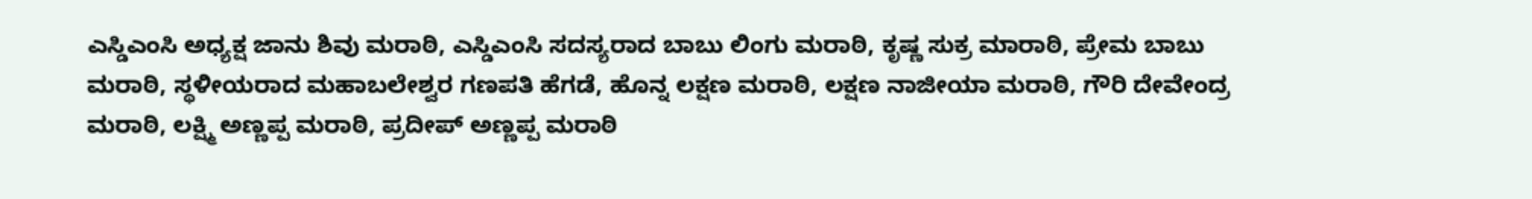ಎಸ್ಡಿಎಂಸಿ ಅಧ್ಯಕ್ಷ ಜಾನು ಶಿವು ಮರಾಠಿ, ಎಸ್ಡಿಎಂಸಿ ಸದಸ್ಯರಾದ ಬಾಬು ಲಿಂಗು ಮರಾಠಿ, ಕೃಷ್ಣ ಸುಕ್ರ ಮಾರಾಠಿ, ಪ್ರೇಮ ಬಾಬು ಮರಾಠಿ, ಸ್ಥಳೀಯರಾದ ಮಹಾಬಲೇಶ್ವರ ಗಣಪತಿ ಹೆಗಡೆ, ಹೊನ್ನ ಲಕ್ಷಣ ಮರಾಠಿ, ಲಕ್ಷಣ ನಾಜೀಯಾ ಮರಾಠಿ, ಗೌರಿ ದೇವೇಂದ್ರ ಮರಾಠಿ, ಲಕ್ಷ್ಮಿ ಅಣ್ಣಪ್ಪ ಮರಾಠಿ, ಪ್ರದೀಪ್ ಅಣ್ಣಪ್ಪ ಮರಾಠಿ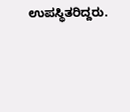ಉಪಸ್ಥಿತರಿದ್ದರು.